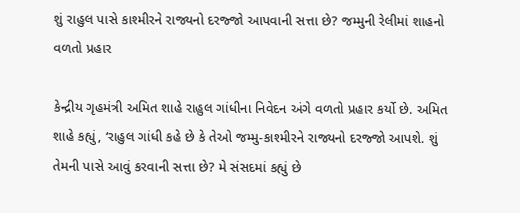શું રાહુલ પાસે કાશ્મીરને રાજ્યનો દરજ્જો આપવાની સત્તા છે? જમ્મુની રેલીમાં શાહનો વળતો પ્રહાર

કેન્દ્રીય ગૃહમંત્રી અમિત શાહે રાહુલ ગાંધીના નિવેદન અંગે વળતો પ્રહાર કર્યો છે. અમિત શાહે કહ્યું, ‘રાહુલ ગાંધી કહે છે કે તેઓ જમ્મુ-કાશ્મીરને રાજ્યનો દરજ્જો આપશે. શું તેમની પાસે આવું કરવાની સત્તા છે? મે સંસદમાં કહ્યું છે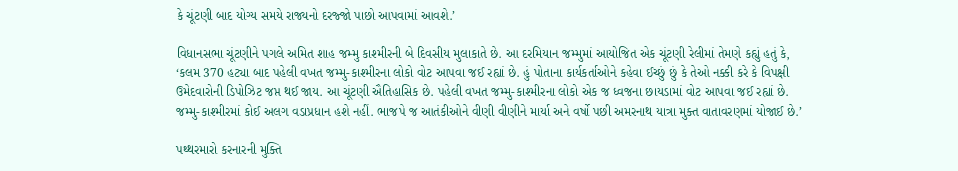કે ચૂંટણી બાદ યોગ્ય સમયે રાજ્યનો દરજ્જો પાછો આપવામાં આવશે.’

વિધાનસભા ચૂંટણીને પગલે અમિત શાહ જમ્મુ કાશ્મીરની બે દિવસીય મુલાકાતે છે. આ દરમિયાન જમ્મુમાં આયોજિત એક ચૂંટણી રેલીમાં તેમણે કહ્યું હતું કે, ‘કલમ 370 હટ્યા બાદ પહેલી વખત જમ્મુ-કાશ્મીરના લોકો વોટ આપવા જઈ રહ્યાં છે. હું પોતાના કાર્યકર્તાઓને કહેવા ઈચ્છું છું કે તેઓ નક્કી કરે કે વિપક્ષી ઉમેદવારોની ડિપોઝિટ જપ્ત થઈ જાય. આ ચૂંટણી ઐતિહાસિક છે. પહેલી વખત જમ્મુ-કાશ્મીરના લોકો એક જ ધ્વજના છાયડામાં વોટ આપવા જઈ રહ્યાં છે. જમ્મુ-કાશ્મીરમાં કોઈ અલગ વડાપ્રધાન હશે નહીં. ભાજપે જ આતંકીઓને વીણી વીણીને માર્યા અને વર્ષો પછી અમરનાથ યાત્રા મુક્ત વાતાવરણમાં યોજાઈ છે.’

પથ્થરમારો કરનારની મુક્તિ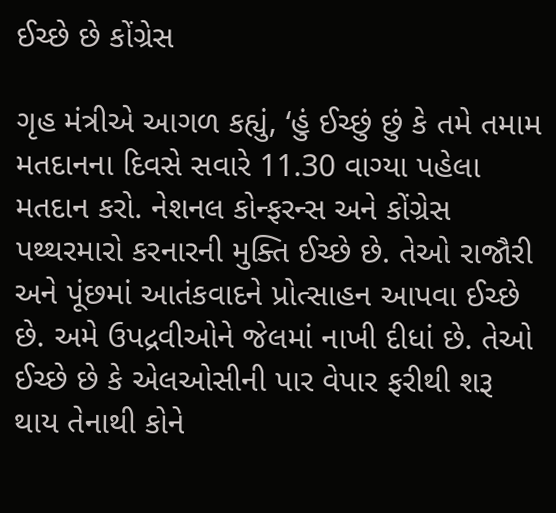ઈચ્છે છે કોંગ્રેસ

ગૃહ મંત્રીએ આગળ કહ્યું, ‘હું ઈચ્છું છું કે તમે તમામ મતદાનના દિવસે સવારે 11.30 વાગ્યા પહેલા મતદાન કરો. નેશનલ કોન્ફરન્સ અને કોંગ્રેસ પથ્થરમારો કરનારની મુક્તિ ઈચ્છે છે. તેઓ રાજૌરી અને પૂંછમાં આતંકવાદને પ્રોત્સાહન આપવા ઈચ્છે છે. અમે ઉપદ્રવીઓને જેલમાં નાખી દીધાં છે. તેઓ ઈચ્છે છે કે એલઓસીની પાર વેપાર ફરીથી શરૂ થાય તેનાથી કોને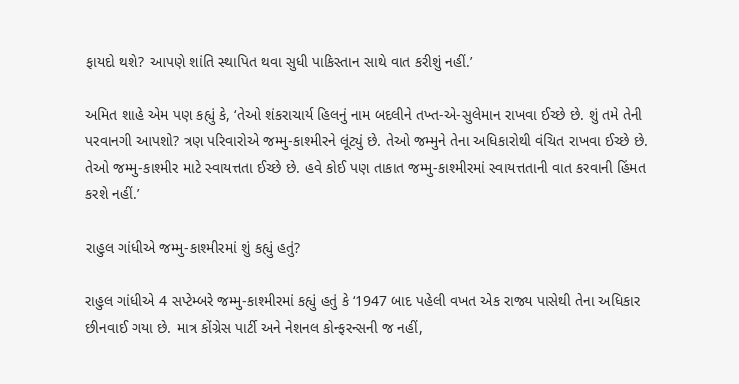ફાયદો થશે? આપણે શાંતિ સ્થાપિત થવા સુધી પાકિસ્તાન સાથે વાત કરીશું નહીં.’

અમિત શાહે એમ પણ કહ્યું કે, ‘તેઓ શંકરાચાર્ય હિલનું નામ બદલીને તખ્ત-એ-સુલેમાન રાખવા ઈચ્છે છે. શું તમે તેની પરવાનગી આપશો? ત્રણ પરિવારોએ જમ્મુ-કાશ્મીરને લૂંટ્યું છે. તેઓ જમ્મુને તેના અધિકારોથી વંચિત રાખવા ઈચ્છે છે. તેઓ જમ્મુ-કાશ્મીર માટે સ્વાયત્તતા ઈચ્છે છે. હવે કોઈ પણ તાકાત જમ્મુ-કાશ્મીરમાં સ્વાયત્તતાની વાત કરવાની હિંમત કરશે નહીં.’

રાહુલ ગાંધીએ જમ્મુ-કાશ્મીરમાં શું કહ્યું હતું?

રાહુલ ગાંધીએ 4 સપ્ટેમ્બરે જમ્મુ-કાશ્મીરમાં કહ્યું હતું કે ‘1947 બાદ પહેલી વખત એક રાજ્ય પાસેથી તેના અધિકાર છીનવાઈ ગયા છે. માત્ર કોંગ્રેસ પાર્ટી અને નેશનલ કોન્ફરન્સની જ નહીં,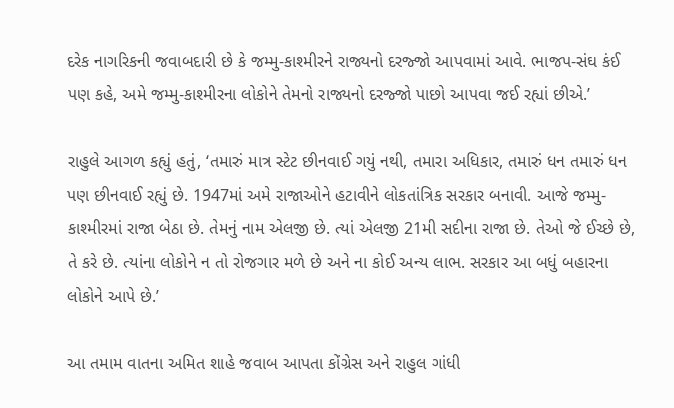દરેક નાગરિકની જવાબદારી છે કે જમ્મુ-કાશ્મીરને રાજ્યનો દરજ્જો આપવામાં આવે. ભાજપ-સંઘ કંઈ પણ કહે, અમે જમ્મુ-કાશ્મીરના લોકોને તેમનો રાજ્યનો દરજ્જો પાછો આપવા જઈ રહ્યાં છીએ.’

રાહુલે આગળ કહ્યું હતું, ‘તમારું માત્ર સ્ટેટ છીનવાઈ ગયું નથી, તમારા અધિકાર, તમારું ધન તમારું ધન પણ છીનવાઈ રહ્યું છે. 1947માં અમે રાજાઓને હટાવીને લોકતાંત્રિક સરકાર બનાવી. આજે જમ્મુ-કાશ્મીરમાં રાજા બેઠા છે. તેમનું નામ એલજી છે. ત્યાં એલજી 21મી સદીના રાજા છે. તેઓ જે ઈચ્છે છે, તે કરે છે. ત્યાંના લોકોને ન તો રોજગાર મળે છે અને ના કોઈ અન્ય લાભ. સરકાર આ બધું બહારના લોકોને આપે છે.’

આ તમામ વાતના અમિત શાહે જવાબ આપતા કોંગ્રેસ અને રાહુલ ગાંધી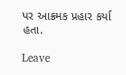પર આક્રમક પ્રહાર કર્યા હતા.

Leave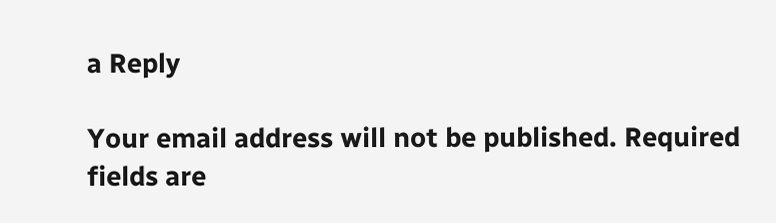a Reply

Your email address will not be published. Required fields are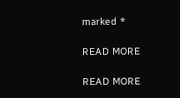marked *

READ MORE

READ MORE